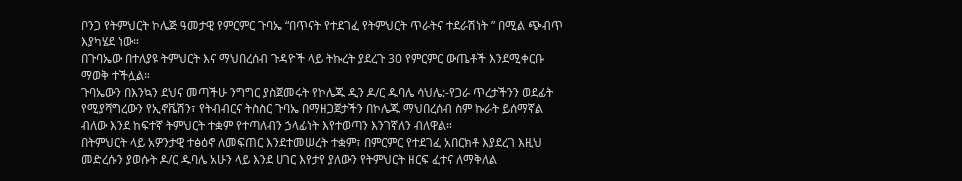ቦንጋ የትምህርት ኮሌጅ ዓመታዊ የምርምር ጉባኤ “በጥናት የተደገፈ የትምህርት ጥራትና ተደራሽነት ” በሚል ጭብጥ እያካሄደ ነው።
በጉባኤው በተለያዩ ትምህርት እና ማህበረሰብ ጉዳዮች ላይ ትኩረት ያደረጉ 30 የምርምር ውጤቶች እንደሚቀርቡ ማወቅ ተችሏል።
ጉባኤውን በእንኳን ደህና መጣችሁ ንግግር ያስጀመሩት የኮሌጁ ዲን ዶ/ር ዱባሌ ሳህሌ:-የጋራ ጥረታችንን ወደፊት የሚያሻግረውን የኢኖቬሽን፣ የትብብርና ትስስር ጉባኤ በማዘጋጀታችን በኮሌጁ ማህበረሰብ ስም ኩራት ይሰማኛል ብለው እንደ ከፍተኛ ትምህርት ተቋም የተጣለብን ኃላፊነት እየተወጣን እንገኛለን ብለዋል።
በትምህርት ላይ አዎንታዊ ተፅዕኖ ለመፍጠር እንደተመሠረት ተቋም፣ በምርምር የተደገፈ አበርክቶ እያደረገ እዚህ መድረሱን ያወሱት ዶ/ር ዱባሌ አሁን ላይ እንደ ሀገር እየታየ ያለውን የትምህርት ዘርፍ ፈተና ለማቅለል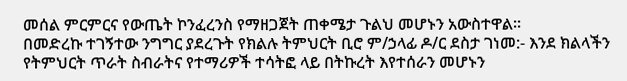መሰል ምርምርና የውጤት ኮንፈረንስ የማዘጋጀት ጠቀሜታ ጉልህ መሆኑን አውስተዋል።
በመድረኩ ተገኝተው ንግግር ያደረጉት የክልሉ ትምህርት ቢሮ ም/ኃላፊ ዶ/ር ደስታ ገነመ:- እንደ ክልላችን የትምህርት ጥራት ስብራትና የተማሪዎች ተሳትፎ ላይ በትኩረት እየተሰራን መሆኑን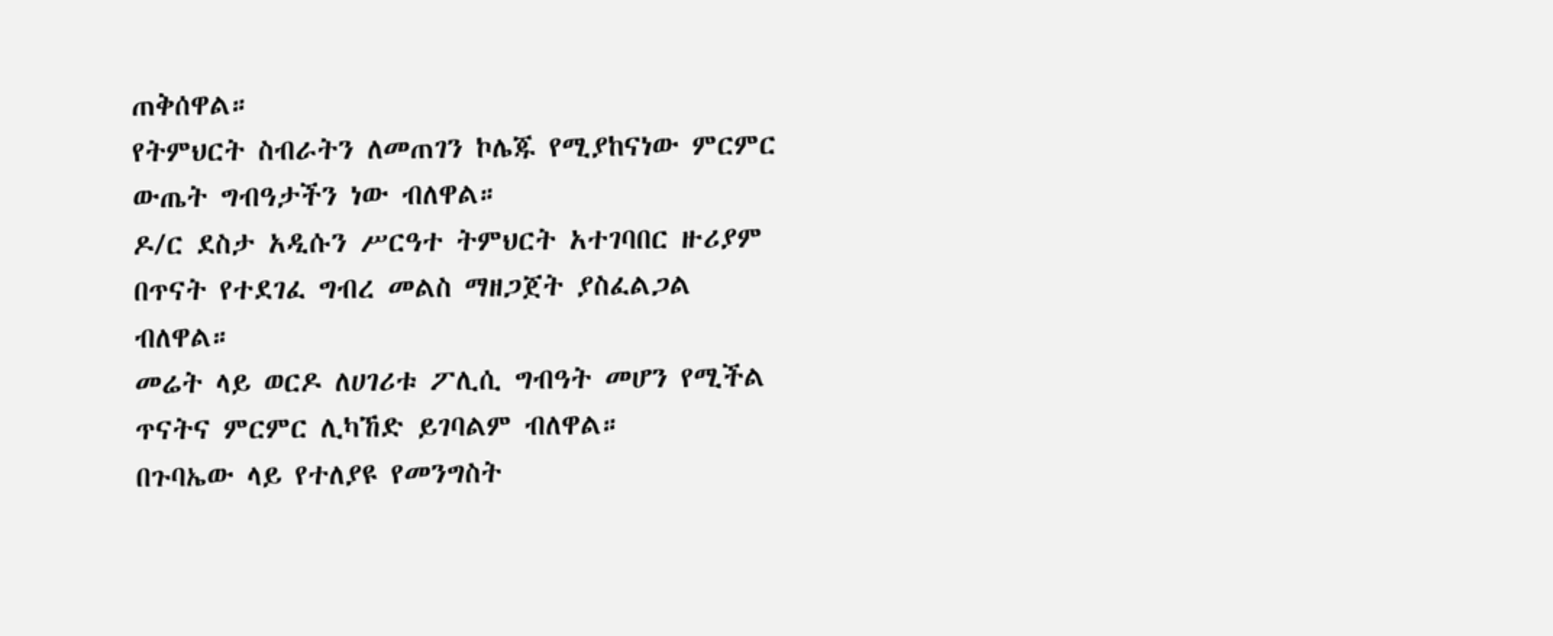ጠቅሰዋል።
የትምህርት ስብራትን ለመጠገን ኮሌጁ የሚያከናነው ምርምር ውጤት ግብዓታችን ነው ብለዋል።
ዶ/ር ደስታ አዲሱን ሥርዓተ ትምህርት አተገባበር ዙሪያም በጥናት የተደገፈ ግብረ መልስ ማዘጋጀት ያስፈልጋል ብለዋል።
መሬት ላይ ወርዶ ለሀገሪቱ ፖሊሲ ግብዓት መሆን የሚችል ጥናትና ምርምር ሊካኸድ ይገባልም ብለዋል።
በጉባኤው ላይ የተለያዩ የመንግስት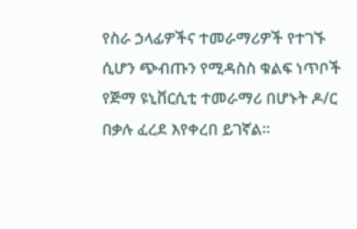የስራ ኃላፊዎችና ተመራማሪዎች የተገኙ ሲሆን ጭብጡን የሚዳስስ ቁልፍ ነጥቦች የጅማ ዩኒቨርሲቲ ተመራማሪ በሆኑት ዶ/ር በቃሉ ፈረደ እየቀረበ ይገኛል።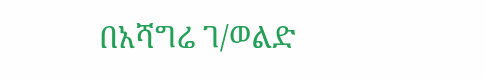በአሻግሬ ገ/ወልድ